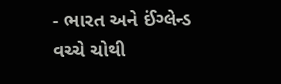- ભારત અને ઈંગ્લેન્ડ વચ્ચે ચોથી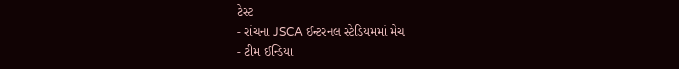ટેસ્ટ
- રાંચના JSCA ઈન્ટરનલ સ્ટેડિયમમાં મેચ
- ટીમ ઈન્ડિયા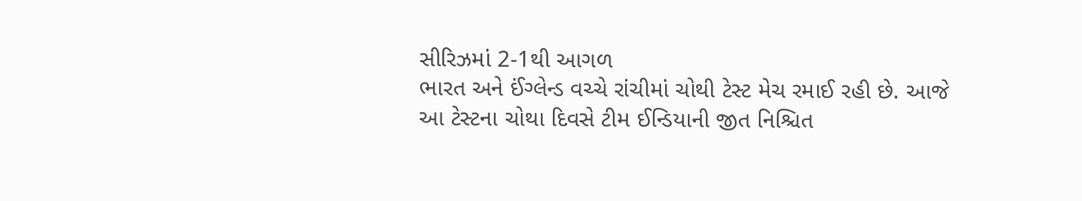સીરિઝમાં 2-1થી આગળ
ભારત અને ઈંગ્લેન્ડ વચ્ચે રાંચીમાં ચોથી ટેસ્ટ મેચ રમાઈ રહી છે. આજે આ ટેસ્ટના ચોથા દિવસે ટીમ ઈન્ડિયાની જીત નિશ્ચિત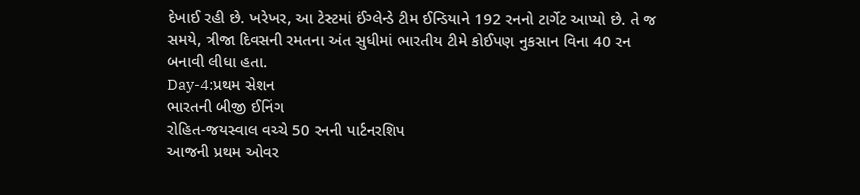દેખાઈ રહી છે. ખરેખર, આ ટેસ્ટમાં ઈંગ્લેન્ડે ટીમ ઈન્ડિયાને 192 રનનો ટાર્ગેટ આપ્યો છે. તે જ સમયે, ત્રીજા દિવસની રમતના અંત સુધીમાં ભારતીય ટીમે કોઈપણ નુકસાન વિના 40 રન બનાવી લીધા હતા.
Day-4:પ્રથમ સેશન
ભારતની બીજી ઈનિંગ
રોહિત-જયસ્વાલ વચ્ચે 50 રનની પાર્ટનરશિપ
આજની પ્રથમ ઓવર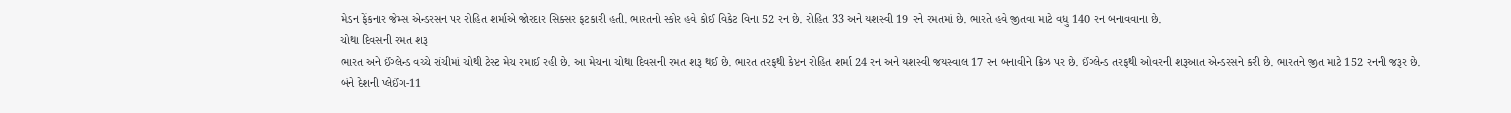મેડન ફેંકનાર જેમ્સ એન્ડરસન પર રોહિત શર્માએ જોરદાર સિક્સર ફટકારી હતી. ભારતનો સ્કોર હવે કોઈ વિકેટ વિના 52 રન છે. રોહિત 33 અને યશસ્વી 19 રને રમતમાં છે. ભારતે હવે જીતવા માટે વધુ 140 રન બનાવવાના છે.
ચોથા દિવસની રમત શરૂ
ભારત અને ઈંગ્લેન્ડ વચ્ચે રાંચીમાં ચોથી ટેસ્ટ મેચ રમાઈ રહી છે. આ મેચના ચોથા દિવસની રમત શરૂ થઈ છે. ભારત તરફથી કેપ્ટન રોહિત શર્મા 24 રન અને યશસ્વી જયસ્વાલ 17 રન બનાવીને ક્રિઝ પર છે. ઈંગ્લેન્ડ તરફથી ઓવરની શરૂઆત એન્ડરસને કરી છે. ભારતને જીત માટે 152 રનની જરૂર છે.
બંને દેશની પ્લેઈંગ-11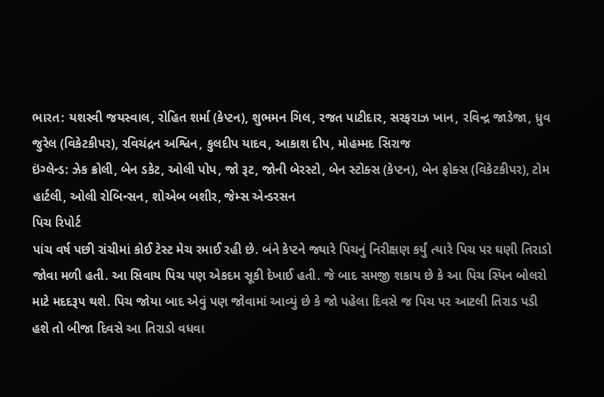ભારત: યશસ્વી જયસ્વાલ, રોહિત શર્મા (કેપ્ટન), શુભમન ગિલ, રજત પાટીદાર, સરફરાઝ ખાન, રવિન્દ્ર જાડેજા, ધ્રુવ જુરેલ (વિકેટકીપર), રવિચંદ્રન અશ્વિન, કુલદીપ યાદવ, આકાશ દીપ, મોહમ્મદ સિરાજ
ઇંગ્લેન્ડ: ઝેક ક્રોલી, બેન ડકેટ, ઓલી પોપ, જો રૂટ, જોની બેરસ્ટો, બેન સ્ટોક્સ (કેપ્ટન), બેન ફોક્સ (વિકેટકીપર), ટોમ હાર્ટલી, ઓલી રોબિન્સન, શોએબ બશીર, જેમ્સ એન્ડરસન
પિચ રિપોર્ટ
પાંચ વર્ષ પછી રાંચીમાં કોઈ ટેસ્ટ મેચ રમાઈ રહી છે. બંને કેપ્ટને જ્યારે પિચનું નિરીક્ષણ કર્યું ત્યારે પિચ પર ઘણી તિરાડો જોવા મળી હતી. આ સિવાય પિચ પણ એકદમ સૂકી દેખાઈ હતી. જે બાદ સમજી શકાય છે કે આ પિચ સ્પિન બોલરો માટે મદદરૂપ થશે. પિચ જોયા બાદ એવું પણ જોવામાં આવ્યું છે કે જો પહેલા દિવસે જ પિચ પર આટલી તિરાડ પડી હશે તો બીજા દિવસે આ તિરાડો વધવા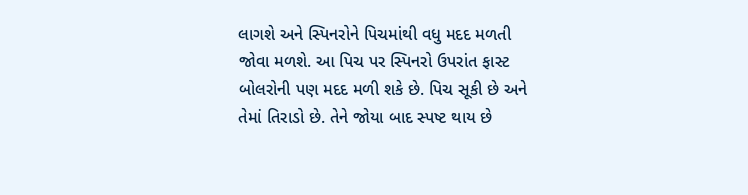લાગશે અને સ્પિનરોને પિચમાંથી વધુ મદદ મળતી જોવા મળશે. આ પિચ પર સ્પિનરો ઉપરાંત ફાસ્ટ બોલરોની પણ મદદ મળી શકે છે. પિચ સૂકી છે અને તેમાં તિરાડો છે. તેને જોયા બાદ સ્પષ્ટ થાય છે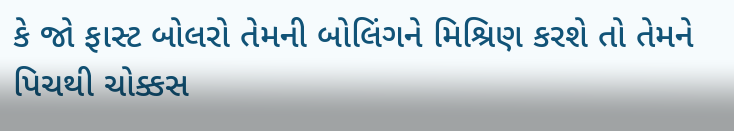કે જો ફાસ્ટ બોલરો તેમની બોલિંગને મિશ્રિણ કરશે તો તેમને પિચથી ચોક્કસ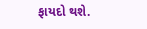ફાયદો થશે.